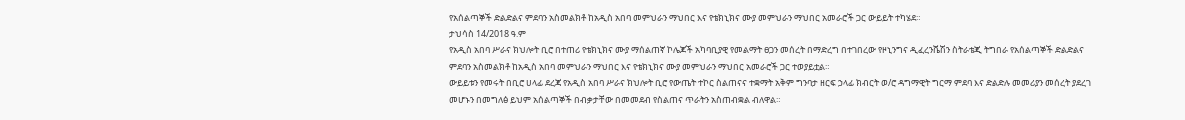የአሰልጣኞች ድልድልና ምደባን አስመልክቶ ከአዲስ አበባ መምህራን ማህበር እና የቴክኒክና ሙያ መምህራን ማህበር አመራሮች ጋር ውይይት ተካሄደ።
ታህሳስ 14/2018 ዓ.ም
የአዲስ አበባ ሥራና ክህሎት ቢሮ በተጠሪ የቴክኒክና ሙያ ማሰልጠኛ ኮሌጆች አካባቢያዊ የመልማት ፀጋን መሰረት በማድረግ በተገበረው የዞኒንግና ዲፈረንሼሽን ስትራቴጂ ትግበራ የአሰልጣኞች ድልድልና ምደባን አስመልክቶ ከአዲስ አበባ መምህራን ማህበር እና የቴክኒክና ሙያ መምህራን ማህበር አመራሮች ጋር ተወያይቷል።
ውይይቱን የመሩት በቢሮ ሀላፊ ደረጃ የአዲስ አበባ ሥራና ክህሎት ቢሮ የውጤት ተኮር ስልጠናና ተቋማት አቅም ግንባታ ዘርፍ ኃላፊ ክብርት ወ/ሮ ዳግማዊት ግርማ ምደባ እና ድልድሉ መመሪያን መሰረት ያደረገ መሆኑን በመግለፅ ይህም አሰልጣኞች በብቃታቸው በመመደብ የስልጠና ጥራትን አስጠብቋል ብለዋል።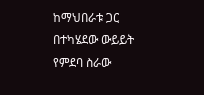ከማህበራቱ ጋር በተካሄደው ውይይት የምደባ ስራው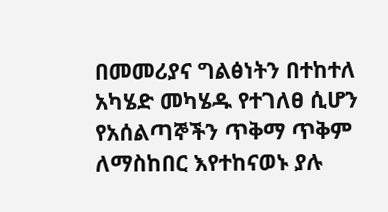በመመሪያና ግልፅነትን በተከተለ አካሄድ መካሄዱ የተገለፀ ሲሆን የአሰልጣኞችን ጥቅማ ጥቅም ለማስከበር እየተከናወኑ ያሉ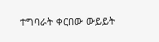ተግባራት ቀርበው ውይይት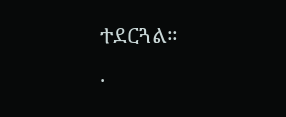ተደርጓል።
.